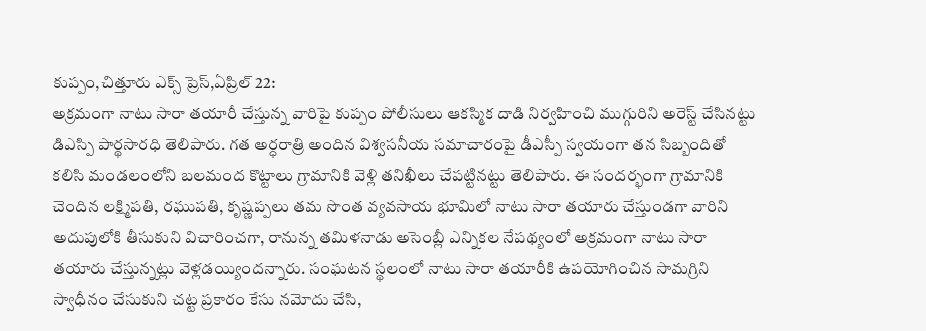కుప్పం,చిత్తూరు ఎక్స్ ప్రెస్,ఏప్రిల్ 22:
అక్రమంగా నాటు సారా తయారీ చేస్తున్న వారిపై కుప్పం పోలీసులు ఆకస్మిక దాడి నిర్వహించి ముగ్గురిని అరెస్ట్ చేసినట్టు డిఎస్పి పార్థసారధి తెలిపారు. గత అర్ధరాత్రి అందిన విశ్వసనీయ సమాచారంపై డీఎస్పీ స్వయంగా తన సిబ్బందితో కలిసి మండలంలోని బలమంద కొట్టాలు గ్రామానికి వెళ్లి తనిఖీలు చేపట్టినట్టు తెలిపారు. ఈ సందర్భంగా గ్రామానికి చెందిన లక్ష్మిపతి, రఘుపతి, కృష్ణప్పలు తమ సొంత వ్యవసాయ భూమిలో నాటు సారా తయారు చేస్తుండగా వారిని అదుపులోకి తీసుకుని విచారించగా, రానున్న తమిళనాడు అసెంబ్లీ ఎన్నికల నేపథ్యంలో అక్రమంగా నాటు సారా తయారు చేస్తున్నట్లు వెళ్లడయ్యిందన్నారు. సంఘటన స్థలంలో నాటు సారా తయారీకి ఉపయోగించిన సామగ్రిని స్వాధీనం చేసుకుని చట్ట ప్రకారం కేసు నమోదు చేసి,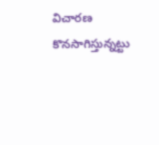విచారణ కొనసాగిస్తున్నట్టు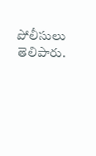పోలీసులు తెలిపారు.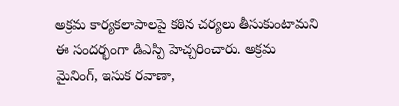అక్రమ కార్యకలాపాలపై కఠిన చర్యలు తీసుకుంటామని ఈ సందర్భంగా డిఎస్పి హెచ్చరించారు. అక్రమ మైనింగ్, ఇసుక రవాణా,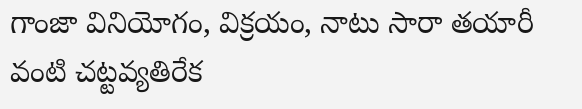గాంజా వినియోగం, విక్రయం, నాటు సారా తయారీ వంటి చట్టవ్యతిరేక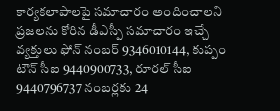కార్యకలాపాలపై సమాచారం అందించాలని ప్రజలను కోరిన డీఎస్పీ సమాచారం ఇచ్చే వ్యక్తులు ఫోన్ నంబర్ 9346010144, కుప్పం టౌన్ సీఐ 9440900733, రూరల్ సీఐ 9440796737 నంబర్లకు 24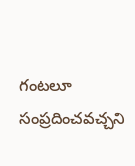గంటలూ సంప్రదించవచ్చని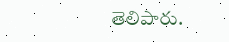తెలిపారు.